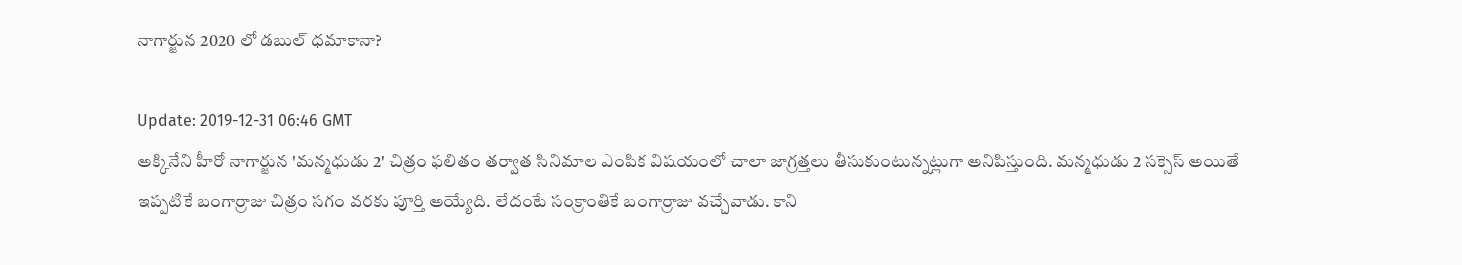నాగార్జున 2020 లో డబుల్‌ ధమాకానా?

Update: 2019-12-31 06:46 GMT
అక్కినేని హీరో నాగార్జున 'మన్మధుడు 2' చిత్రం ఫలితం తర్వాత సినిమాల ఎంపిక విషయంలో చాలా జాగ్రత్తలు తీసుకుంటున్నట్లుగా అనిపిస్తుంది. మన్మధుడు 2 సక్సెస్‌ అయితే ఇప్పటికే బంగార్రాజు చిత్రం సగం వరకు పూర్తి అయ్యేది. లేదంటే సంక్రాంతికే బంగార్రాజు వచ్చేవాడు. కాని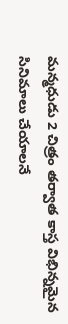మన్మధుడు 2 చిత్రం తర్వాత కాస్త విభిన్నమైన సినిమాలు చేయాలనే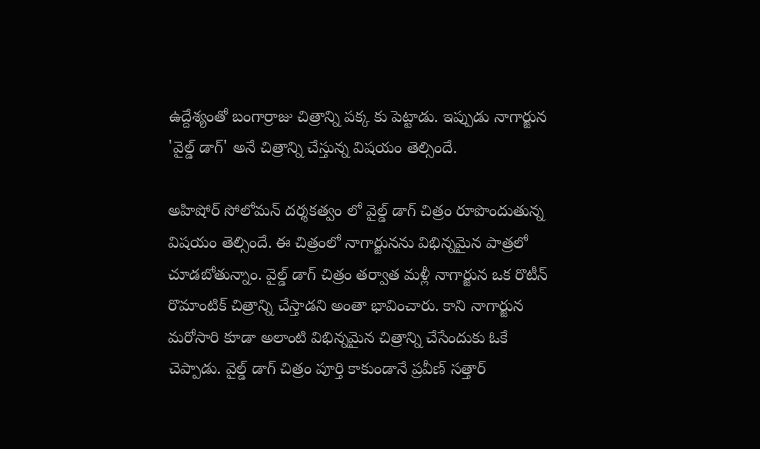ఉద్దేశ్యంతో బంగార్రాజు చిత్రాన్ని పక్క కు పెట్టాడు. ఇప్పుడు నాగార్జున 'వైల్డ్‌ డాగ్‌' అనే చిత్రాన్ని చేస్తున్న విషయం తెల్సిందే.

అహిషోర్‌ సోలోమన్‌ దర్శకత్వం లో వైల్డ్‌ డాగ్‌ చిత్రం రూపొందుతున్న విషయం తెల్సిందే. ఈ చిత్రంలో నాగార్జునను విభిన్నమైన పాత్రలో చూడబోతున్నాం. వైల్డ్‌ డాగ్‌ చిత్రం తర్వాత మళ్లీ నాగార్జున ఒక రొటీన్‌ రొమాంటిక్‌ చిత్రాన్ని చేస్తాడని అంతా భావించారు. కాని నాగార్జున మరోసారి కూడా అలాంటి విభిన్నమైన చిత్రాన్ని చేసేందుకు ఓకే చెప్పాడు. వైల్డ్‌ డాగ్‌ చిత్రం పూర్తి కాకుండానే ప్రవీణ్‌ సత్తార్‌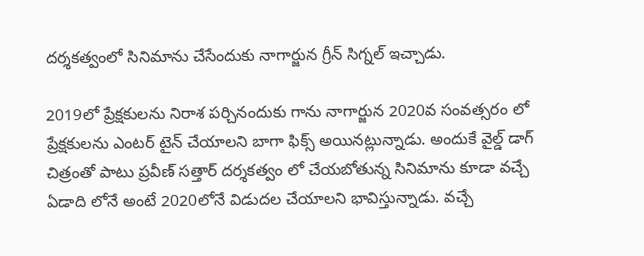దర్శకత్వంలో సినిమాను చేసేందుకు నాగార్జున గ్రీన్‌ సిగ్నల్‌ ఇచ్చాడు.

2019లో ప్రేక్షకులను నిరాశ పర్చినందుకు గాను నాగార్జున 2020వ సంవత్సరం లో ప్రేక్షకులను ఎంటర్‌ టైన్‌ చేయాలని బాగా ఫిక్స్‌ అయినట్లున్నాడు. అందుకే వైల్డ్‌ డాగ్‌ చిత్రంతో పాటు ప్రవీణ్‌ సత్తార్‌ దర్శకత్వం లో చేయబోతున్న సినిమాను కూడా వచ్చే ఏడాది లోనే అంటే 2020లోనే విడుదల చేయాలని భావిస్తున్నాడు. వచ్చే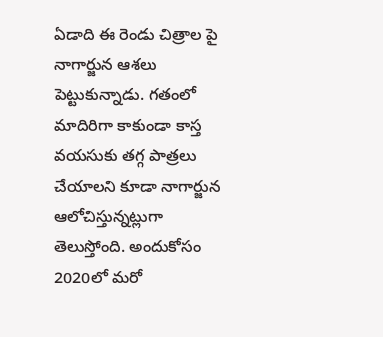ఏడాది ఈ రెండు చిత్రాల పై నాగార్జున ఆశలు పెట్టుకున్నాడు. గతంలో మాదిరిగా కాకుండా కాస్త వయసుకు తగ్గ పాత్రలు చేయాలని కూడా నాగార్జున ఆలోచిస్తున్నట్లుగా తెలుస్తోంది. అందుకోసం 2020లో మరో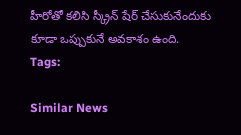హీరోతో కలిసి స్క్రీన్‌ షేర్‌ చేసుకునేందుకు కూడా ఒప్పుకునే అవకాశం ఉంది.
Tags:

Similar News